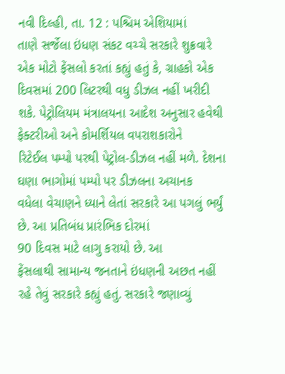નવી દિલ્હી, તા. 12 : પશ્ચિમ એશિયામાં
તાણે સર્જેલા ઇંધણ સંકટ વચ્ચે સરકારે શુક્રવારે એક મોટો ફેંસલો કરતાં કહ્યું હતું કે, ગ્રાહકો એક દિવસમાં 200 લિટરથી વધુ ડીઝલ નહીં ખરીદી
શકે. પેટ્રોલિયમ મંત્રાલયના આદેશ અનુસાર હવેથી ફેક્ટરીઓ અને કોમર્શિયલ વપરાશકારોને
રિટેઈલ પમ્પો પરથી પેટ્રોલ-ડીઝલ નહીં મળે. દેશના ઘણા ભાગોમાં પમ્પો પર ડીઝલના અચાનક
વધેલા વેચાણને ધ્યાને લેતાં સરકારે આ પગલું ભર્યું છે. આ પ્રતિબંધ પ્રારંભિક દોરમાં
90 દિવસ માટે લાગુ કરાયો છે. આ
ફેંસલાથી સામાન્ય જનતાને ઇંધણની અછત નહીં રહે તેવું સરકારે કહ્યું હતું. સરકારે જણાવ્યું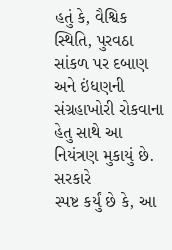હતું કે, વૈશ્વિક સ્થિતિ, પુરવઠા
સાંકળ પર દબાણ અને ઇંધણની સંગ્રહાખોરી રોકવાના હેતુ સાથે આ નિયંત્રણ મુકાયું છે. સરકારે
સ્પષ્ટ કર્યું છે કે, આ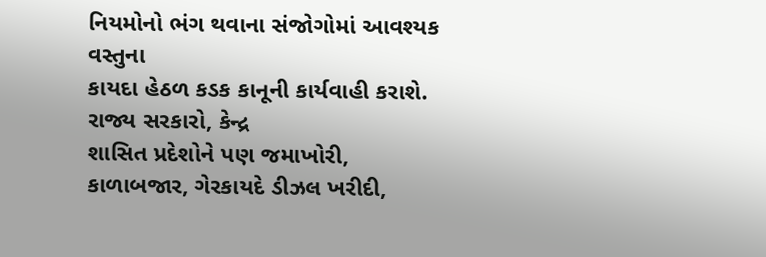નિયમોનો ભંગ થવાના સંજોગોમાં આવશ્યક વસ્તુના
કાયદા હેઠળ કડક કાનૂની કાર્યવાહી કરાશે. રાજ્ય સરકારો, કેન્દ્ર
શાસિત પ્રદેશોને પણ જમાખોરી, કાળાબજાર, ગેરકાયદે ડીઝલ ખરીદી,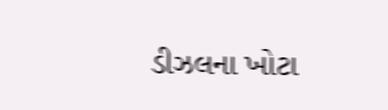ડીઝલના ખોટા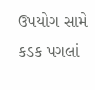ઉપયોગ સામે કડક પગલાં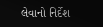લેવાનો નિર્દેશ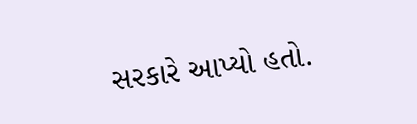સરકારે આપ્યો હતો.